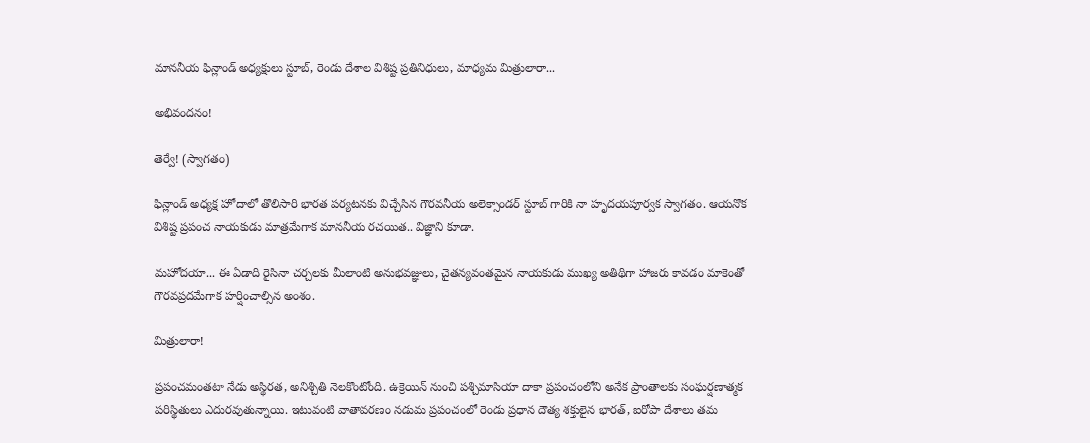మాననీయ ఫిన్లాండ్‌ అధ్యక్షులు స్టూబ్‌, రెండు దేశాల విశిష్ట ప్రతినిధులు, మాధ్యమ మిత్రులారా...

అభివందనం!

తెర్వే! (స్వాగతం)

ఫిన్లాండ్ అధ్యక్ష హోదాలో తొలిసారి భారత పర్యటనకు విచ్చేసిన గౌరవనీయ అలెక్సాండర్‌ స్టూబ్‌ గారికి నా హృదయపూర్వక స్వాగతం. ఆయనొక విశిష్ట ప్రపంచ నాయకుడు మాత్రమేగాక మాననీయ రచయిత.. విజ్ఞాని కూడా.

మహోదయా... ఈ ఏడాది రైసినా చర్చలకు మీలాంటి అనుభవజ్ఞులు, చైతన్యవంతమైన నాయకుడు ముఖ్య అతిథిగా హాజరు కావడం మాకెంతో గౌరవప్రదమేగాక హర్షించాల్సిన అంశం.

మిత్రులారా!

ప్రపంచమంతటా నేడు అస్థిరత, అనిశ్చితి నెలకొంటోంది. ఉక్రెయిన్ నుంచి పశ్చిమాసియా దాకా ప్రపంచంలోని అనేక ప్రాంతాలకు సంఘర్షణాత్మక పరిస్థితులు ఎదురవుతున్నాయి. ఇటువంటి వాతావరణం నడుమ ప్రపంచంలో రెండు ప్రధాన దౌత్య శక్తులైన భారత్‌, ఐరోపా దేశాలు తమ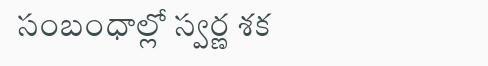సంబంధాల్లో స్వర్ణ శక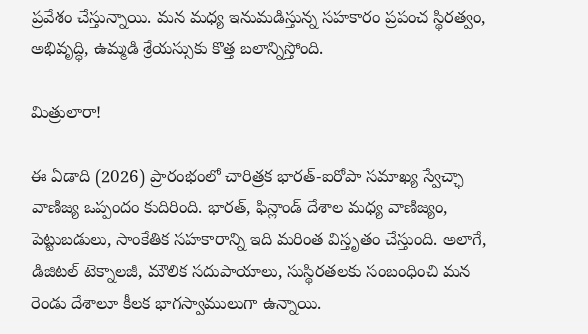ప్రవేశం చేస్తున్నాయి. మన మధ్య ఇనుమడిస్తున్న సహకారం ప్రపంచ స్థిరత్వం, అభివృద్ధి, ఉమ్మడి శ్రేయస్సుకు కొత్త బలాన్నిస్తోంది.

మిత్రులారా!

ఈ ఏడాది (2026) ప్రారంభంలో చారిత్రక భారత్‌-ఐరోపా సమాఖ్య స్వేచ్ఛా వాణిజ్య ఒప్పందం కుదిరింది. భారత్‌, ఫిన్లాండ్ దేశాల మధ్య వాణిజ్యం, పెట్టుబడులు, సాంకేతిక సహకారాన్ని ఇది మరింత విస్తృతం చేస్తుంది. అలాగే, డిజిటల్ టెక్నాలజీ, మౌలిక సదుపాయాలు, సుస్థిరతలకు సంబంధించి మన రెండు దేశాలూ కీలక భాగస్వాములుగా ఉన్నాయి.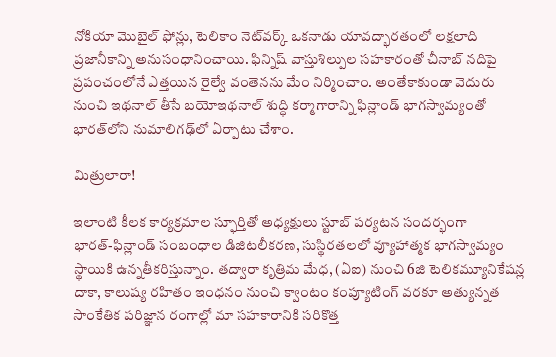నోకియా మొబైల్ ఫోన్లు, టెలికాం నెట్‌వర్క్‌ ఒకనాడు యావద్భారతంలో లక్షలాది ప్రజానీకాన్ని అనుసంధానించాయి. ఫిన్నిష్ వాస్తుశిల్పుల సహకారంతో చీనాబ్ నదిపై ప్రపంచంలోనే ఎత్తయిన రైల్వే వంతెనను మేం నిర్మించాం. అంతేకాకుండా వెదురు నుంచి ఇథనాల్‌ తీసే బయోఇథనాల్‌ శుద్ధి కర్మాగారాన్ని ఫిన్లాండ్ భాగస్వామ్యంతో భారత్‌లోని నుమాలిగఢ్‌లో ఏర్పాటు చేశాం.

మిత్రులారా!

ఇలాంటి కీలక కార్యక్రమాల స్ఫూర్తితో అధ్యక్షులు స్టూబ్‌ పర్యటన సందర్భంగా భారత్‌-ఫిన్లాండ్ సంబంధాల డిజిటలీకరణ, సుస్థిరతలలో వ్యూహాత్మక భాగస్వామ్యం స్థాయికి ఉన్నతీకరిస్తున్నాం. తద్వారా కృత్రిమ మేధ, (ఏఐ) నుంచి 6జి టెలికమ్యూనికేషన్ల దాకా, కాలుష్య రహితం ఇంధనం నుంచి క్వాంటం కంప్యూటింగ్ వరకూ అత్యున్నత సాంకేతిక పరిజ్ఞాన రంగాల్లో మా సహకారానికి సరికొత్త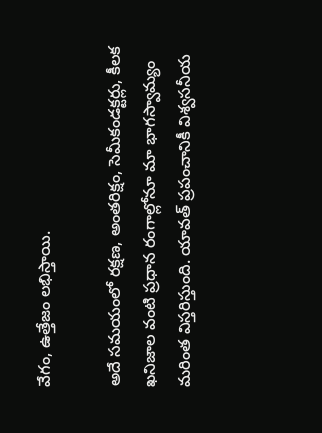వేగం, ఉత్తేజం లభిస్తాయి.

అదే సమయంలో రక్షణ, అంతరిక్షం, సెమీకండక్టర్లు, కీలక ఖనిజాల వంటి ప్రధాన రంగాల్లోనూ మా భాగస్వామ్యం మరింత విస్తరిస్తుంది. యావత్‌ ప్రపంచానికీ విశ్వసనీయ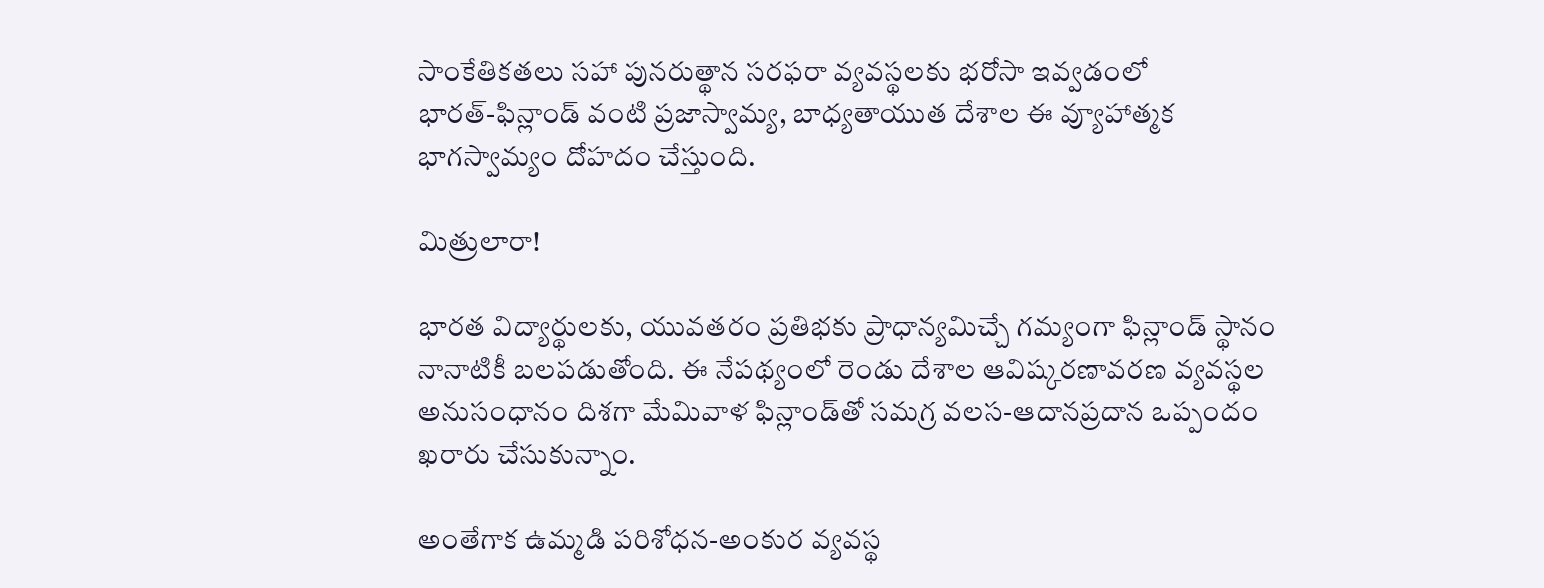సాంకేతికతలు సహా పునరుత్థాన సరఫరా వ్యవస్థలకు భరోసా ఇవ్వడంలో భారత్‌-ఫిన్లాండ్ వంటి ప్రజాస్వామ్య, బాధ్యతాయుత దేశాల ఈ వ్యూహాత్మక భాగస్వామ్యం దోహదం చేస్తుంది.

మిత్రులారా!

భారత విద్యార్థులకు, యువతరం ప్రతిభకు ప్రాధాన్యమిచ్చే గమ్యంగా ఫిన్లాండ్ స్థానం నానాటికీ బలపడుతోంది. ఈ నేపథ్యంలో రెండు దేశాల ఆవిష్కరణావరణ వ్యవస్థల అనుసంధానం దిశగా మేమివాళ ఫిన్లాండ్‌తో సమగ్ర వలస-ఆదానప్రదాన ఒప్పందం ఖరారు చేసుకున్నాం.

అంతేగాక ఉమ్మడి పరిశోధన-అంకుర వ్యవస్థ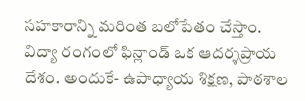సహకారాన్ని మరింత బలోపేతం చేస్తాం. విద్యా రంగంలో ఫిన్లాండ్ ఒక ఆదర్శప్రాయ దేశం. అందుకే- ఉపాధ్యాయ శిక్షణ, పాఠశాల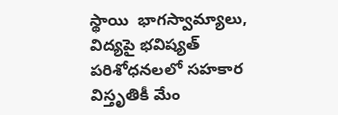స్థాయి  భాగస్వామ్యాలు, విద్యపై భవిష్యత్‌ పరిశోధనలలో సహకార విస్తృతికీ మేం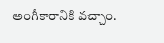అంగీకారానికి వచ్చాం.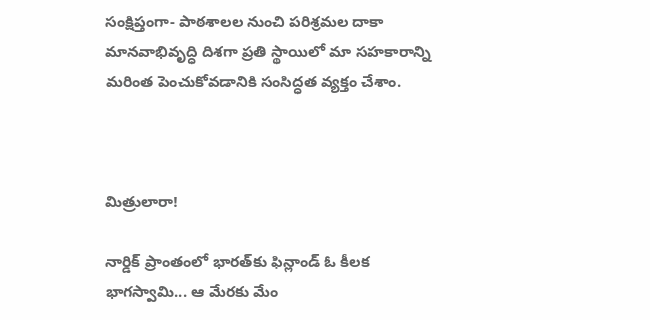సంక్షిప్తంగా- పాఠశాలల నుంచి పరిశ్రమల దాకా మానవాభివృద్ధి దిశగా ప్రతి స్థాయిలో మా సహకారాన్ని మరింత పెంచుకోవడానికి సంసిద్ధత వ్యక్తం చేశాం.



మిత్రులారా!

నార్డిక్ ప్రాంతంలో భారత్‌కు ఫిన్లాండ్ ఓ కీలక భాగస్వామి... ఆ మేరకు మేం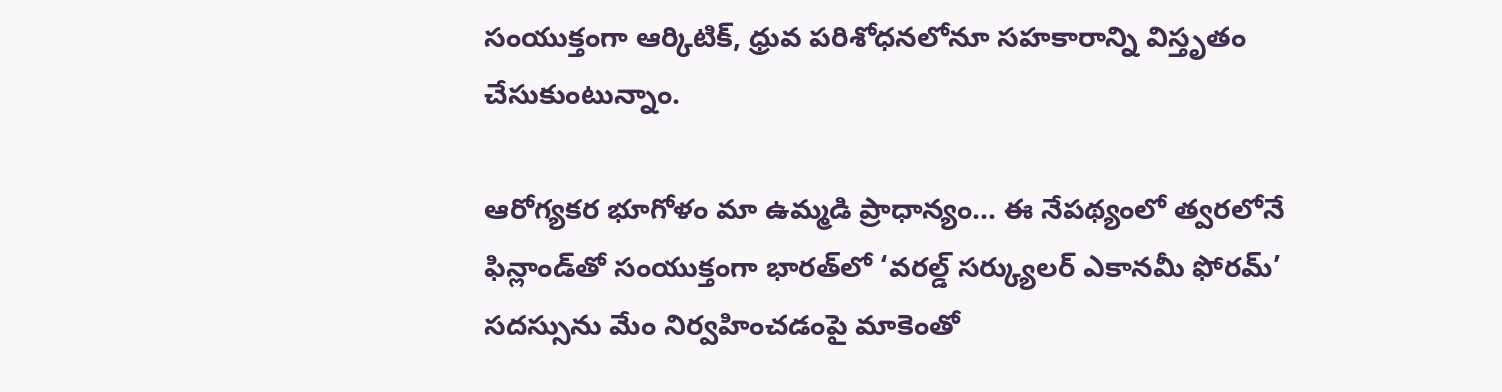సంయుక్తంగా ఆర్కిటిక్, ధ్రువ పరిశోధనలోనూ సహకారాన్ని విస్తృతం చేసుకుంటున్నాం.

ఆరోగ్యకర భూగోళం మా ఉమ్మడి ప్రాధాన్యం... ఈ నేపథ్యంలో త్వరలోనే ఫిన్లాండ్‌తో సంయుక్తంగా భారత్‌లో ‘వరల్డ్ సర్క్యులర్ ఎకానమీ ఫోరమ్‌’ సదస్సును మేం నిర్వహించడంపై మాకెంతో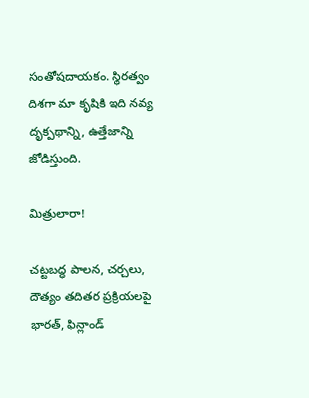సంతోషదాయకం. స్థిరత్వం దిశగా మా కృషికి ఇది నవ్య దృక్పథాన్ని, ఉత్తేజాన్ని జోడిస్తుంది.

మిత్రులారా!

చట్టబద్ధ పాలన, చర్చలు, దౌత్యం తదితర ప్రక్రియలపై భారత్‌, ఫిన్లాండ్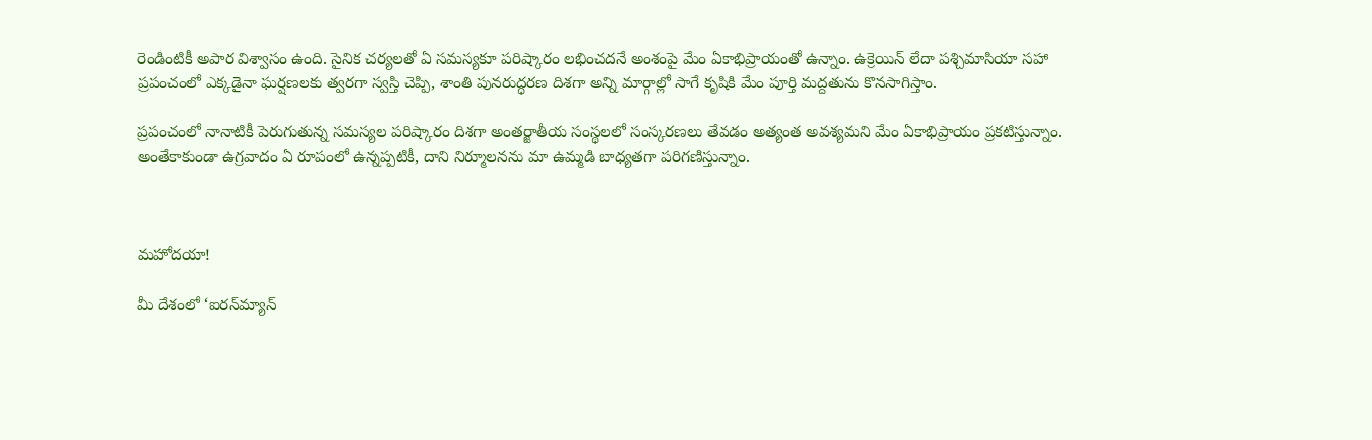రెండింటికీ అపార విశ్వాసం ఉంది. సైనిక చర్యలతో ఏ సమస్యకూ పరిష్కారం లభించదనే అంశంపై మేం ఏకాభిప్రాయంతో ఉన్నాం. ఉక్రెయిన్‌ లేదా పశ్చిమాసియా సహా ప్రపంచంలో ఎక్కడైనా ఘర్షణలకు త్వరగా స్వస్తి చెప్పి, శాంతి పునరుద్ధరణ దిశగా అన్ని మార్గాల్లో సాగే కృషికి మేం పూర్తి మద్దతును కొనసాగిస్తాం.

ప్రపంచంలో నానాటికీ పెరుగుతున్న సమస్యల పరిష్కారం దిశగా అంతర్జాతీయ సంస్థలలో సంస్కరణలు తేవడం అత్యంత అవశ్యమని మేం ఏకాభిప్రాయం ప్రకటిస్తున్నాం. అంతేకాకుండా ఉగ్రవాదం ఏ రూపంలో ఉన్నప్పటికీ, దాని నిర్మూలనను మా ఉమ్మడి బాధ్యతగా పరిగణిస్తున్నాం.



మహోదయా!

మీ దేశంలో ‘ఐరన్‌మ్యాన్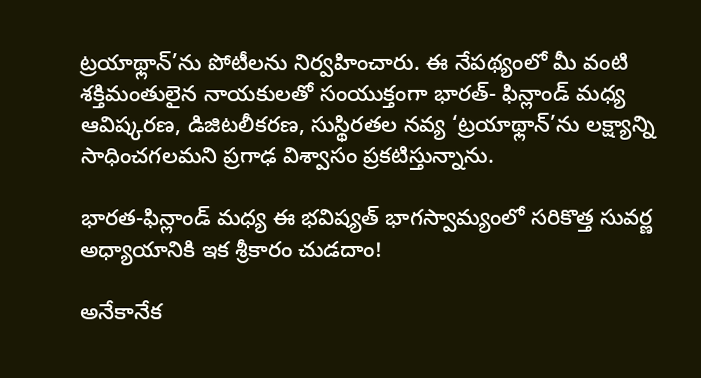ట్రయాథ్లాన్‌’ను పోటీలను నిర్వహించారు. ఈ నేపథ్యంలో మీ వంటి శక్తిమంతులైన నాయకులతో సంయుక్తంగా భారత్‌- ఫిన్లాండ్ మధ్య ఆవిష్కరణ, డిజిటలీకరణ, సుస్థిరతల నవ్య ‘ట్రయాథ్లాన్‌’ను లక్ష్యాన్ని సాధించగలమని ప్రగాఢ విశ్వాసం ప్రకటిస్తున్నాను.

భారత-ఫిన్లాండ్ మధ్య ఈ భవిష్యత్ భాగస్వామ్యంలో సరికొత్త సువర్ణ అధ్యాయానికి ఇక శ్రీకారం చుడదాం!

అనేకానేక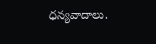ధన్యవాదాలు.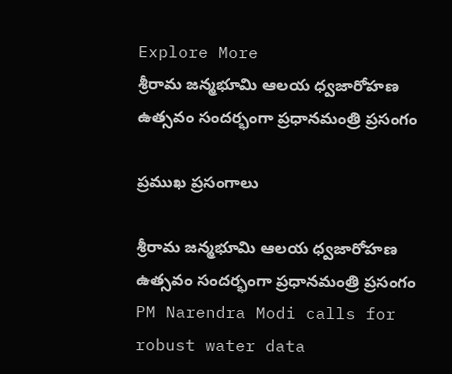Explore More
శ్రీరామ జన్మభూమి ఆలయ ధ్వజారోహణ ఉత్సవం సందర్భంగా ప్రధానమంత్రి ప్రసంగం

ప్రముఖ ప్రసంగాలు

శ్రీరామ జన్మభూమి ఆలయ ధ్వజారోహణ ఉత్సవం సందర్భంగా ప్రధానమంత్రి ప్రసంగం
PM Narendra Modi calls for robust water data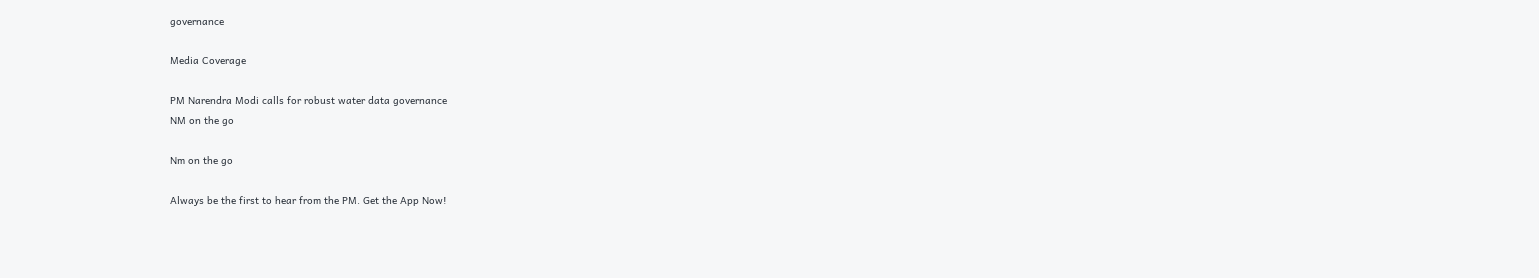governance

Media Coverage

PM Narendra Modi calls for robust water data governance
NM on the go

Nm on the go

Always be the first to hear from the PM. Get the App Now!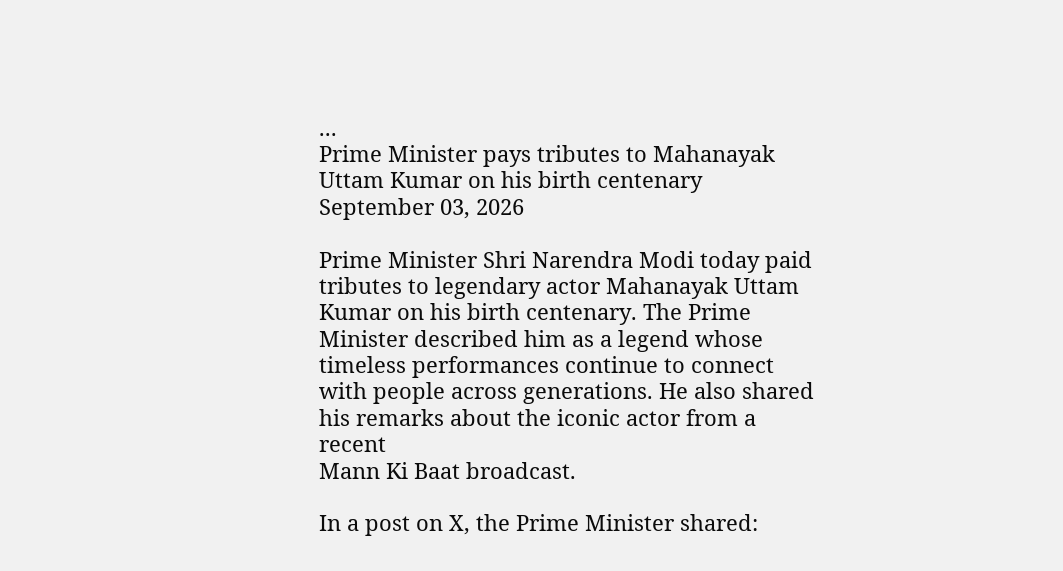...
Prime Minister pays tributes to Mahanayak Uttam Kumar on his birth centenary
September 03, 2026

Prime Minister Shri Narendra Modi today paid tributes to legendary actor Mahanayak Uttam Kumar on his birth centenary. The Prime Minister described him as a legend whose timeless performances continue to connect with people across generations. He also shared his remarks about the iconic actor from a recent
Mann Ki Baat broadcast.

In a post on X, the Prime Minister shared: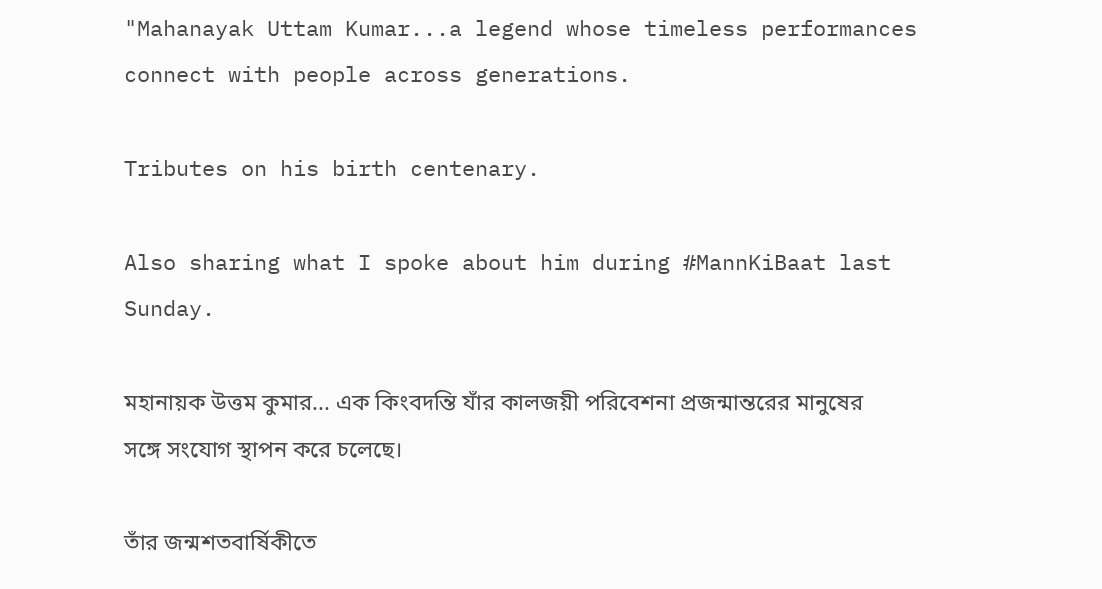"Mahanayak Uttam Kumar...a legend whose timeless performances connect with people across generations.

Tributes on his birth centenary.

Also sharing what I spoke about him during #MannKiBaat last Sunday.

মহানায়ক উত্তম কুমার... এক কিংবদন্তি যাঁর কালজয়ী পরিবেশনা প্রজন্মান্তরের মানুষের সঙ্গে সংযোগ স্থাপন করে চলেছে।

তাঁর জন্মশতবার্ষিকীতে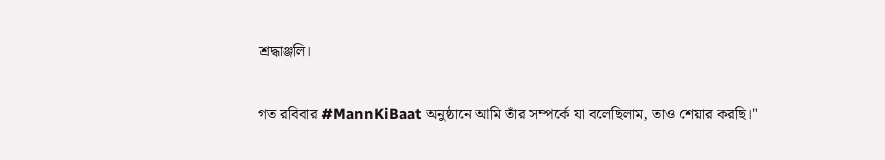শ্রদ্ধাঞ্জলি।

গত রবিবার #MannKiBaat অনুষ্ঠানে আমি তাঁর সম্পর্কে যা বলেছিলাম, তাও শেয়ার করছি।"